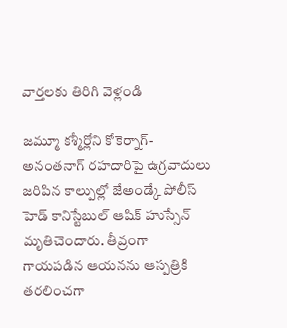వార్తలకు తిరిగి వెళ్లండి

జమ్మూ కశ్మీర్లోని కోకెర్నాగ్-అనంతనాగ్ రహదారిపై ఉగ్రవాదులు జరిపిన కాల్పుల్లో జేఅండ్కే పోలీస్ హెడ్ కానిస్టేబుల్ ఆషిక్ హుస్సేన్ మృతిచెందారు. తీవ్రంగా గాయపడిన ఆయనను ఆస్పత్రికి తరలించగా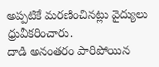అప్పటికే మరణించినట్లు వైద్యులు ధ్రువీకరించారు.
దాడి అనంతరం పారిపోయిన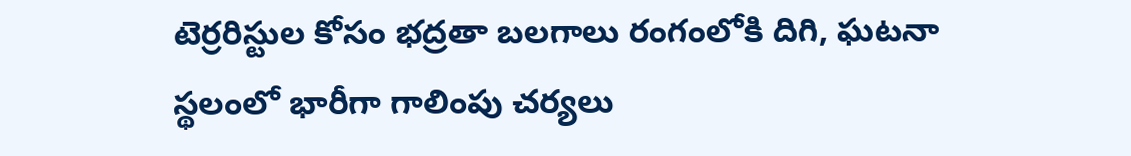టెర్రరిస్టుల కోసం భద్రతా బలగాలు రంగంలోకి దిగి, ఘటనా స్థలంలో భారీగా గాలింపు చర్యలు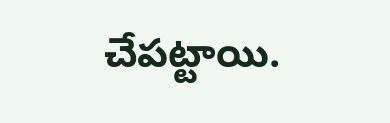చేపట్టాయి.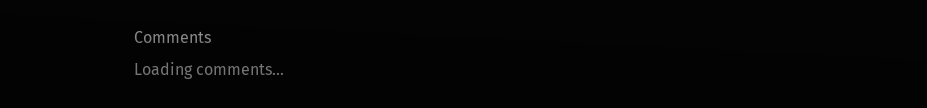Comments
Loading comments...